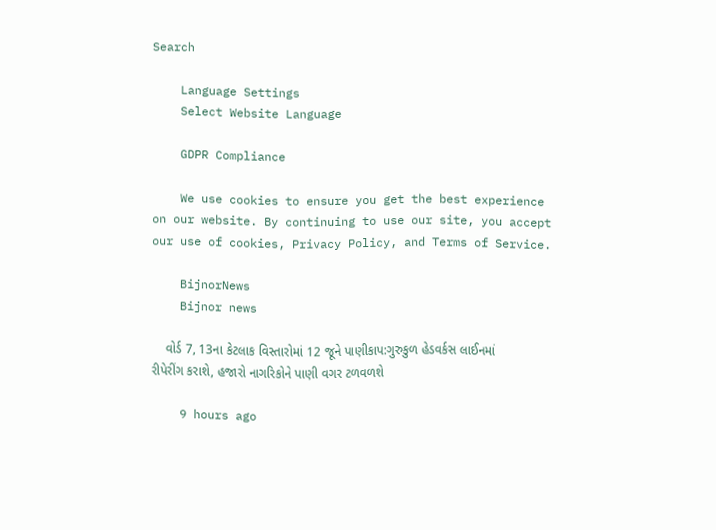Search

    Language Settings
    Select Website Language

    GDPR Compliance

    We use cookies to ensure you get the best experience on our website. By continuing to use our site, you accept our use of cookies, Privacy Policy, and Terms of Service.

    BijnorNews
    Bijnor news

    વોર્ડ 7, 13ના કેટલાક વિસ્તારોમાં 12 જૂને પાણીકાપ:ગુરુકુળ હેડવર્કસ લાઈનમાં રીપેરીંગ કરાશે, હજારો નાગરિકોને પાણી વગર ટળવળશે

    9 hours ago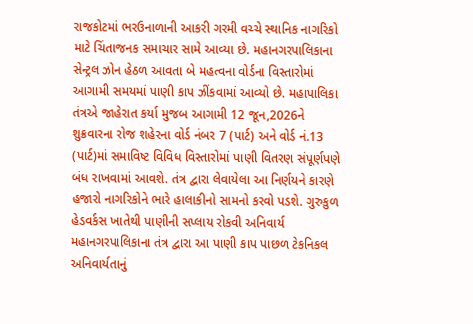રાજકોટમાં ભરઉનાળાની આકરી ગરમી વચ્ચે સ્થાનિક નાગરિકો માટે ચિંતાજનક સમાચાર સામે આવ્યા છે. મહાનગરપાલિકાના સેન્ટ્રલ ઝોન હેઠળ આવતા બે મહત્વના વોર્ડના વિસ્તારોમાં આગામી સમયમાં પાણી કાપ ઝીંકવામાં આવ્યો છે. મહાપાલિકા તંત્રએ જાહેરાત કર્યા મુજબ આગામી 12 જૂન,2026ને શુક્રવારના રોજ શહેરના વોર્ડ નંબર 7 (પાર્ટ) અને વોર્ડ નં.13 (પાર્ટ)માં સમાવિષ્ટ વિવિધ વિસ્તારોમાં પાણી વિતરણ સંપૂર્ણપણે બંધ રાખવામાં આવશે. તંત્ર દ્વારા લેવાયેલા આ નિર્ણયને કારણે હજારો નાગરિકોને ભારે હાલાકીનો સામનો કરવો પડશે. ગુરુકુળ હેડવર્કસ ખાતેથી પાણીની સપ્લાય રોકવી અનિવાર્ય મહાનગરપાલિકાના તંત્ર દ્વારા આ પાણી કાપ પાછળ ટેકનિકલ અનિવાર્યતાનું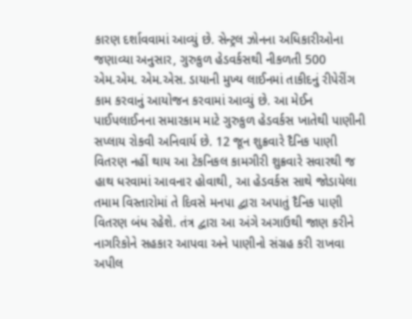કારણ દર્શાવવામાં આવ્યું છે. સેન્ટ્રલ ઝોનના અધિકારીઓના જણાવ્યા અનુસાર, ગુરુકુળ હેડવર્કસથી નીકળતી 500 એમ.એમ. એમ.એસ. ડાયાની મુખ્ય લાઈનમાં તાકીદનું રીપેરીંગ કામ કરવાનું આયોજન કરવામાં આવ્યું છે. આ મેઈન પાઈપલાઈનના સમારકામ માટે ગુરુકુળ હેડવર્કસ ખાતેથી પાણીની સપ્લાય રોકવી અનિવાર્ય છે. 12 જૂન શુક્રવારે દૈનિક પાણી વિતરણ નહીં થાય આ ટેકનિકલ કામગીરી શુક્રવારે સવારથી જ હાથ ધરવામાં આવનાર હોવાથી, આ હેડવર્કસ સાથે જોડાયેલા તમામ વિસ્તારોમાં તે દિવસે મનપા દ્વારા અપાતું દૈનિક પાણી વિતરણ બંધ રહેશે. તંત્ર દ્વારા આ અંગે અગાઉથી જાણ કરીને નાગરિકોને સહકાર આપવા અને પાણીનો સંગ્રહ કરી રાખવા અપીલ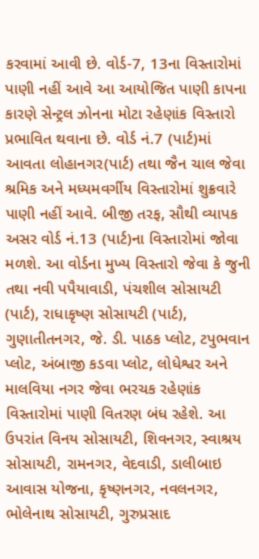કરવામાં આવી છે. વોર્ડ-7, 13ના વિસ્તારોમાં પાણી નહીં આવે આ આયોજિત પાણી કાપના કારણે સેન્ટ્રલ ઝોનના મોટા રહેણાંક વિસ્તારો પ્રભાવિત થવાના છે. વોર્ડ નં.7 (પાર્ટ)માં આવતા લોહાનગર(પાર્ટ) તથા જૈન ચાલ જેવા શ્રમિક અને મધ્યમવર્ગીય વિસ્તારોમાં શુક્રવારે પાણી નહીં આવે. બીજી તરફ, સૌથી વ્યાપક અસર વોર્ડ નં.13 (પાર્ટ)ના વિસ્તારોમાં જોવા મળશે. આ વોર્ડના મુખ્ય વિસ્તારો જેવા કે જુની તથા નવી પપૈયાવાડી, પંચશીલ સોસાયટી (પાર્ટ), રાધાકૃષ્ણ સોસાયટી (પાર્ટ), ગુણાતીતનગર, જે. ડી. પાઠક પ્લોટ, ટપુભવાન પ્લોટ, અંબાજી કડવા પ્લોટ, લોધેશ્વર અને માલવિયા નગર જેવા ભરચક રહેણાંક વિસ્તારોમાં પાણી વિતરણ બંધ રહેશે. આ ઉપરાંત વિનય સોસાયટી, શિવનગર, સ્વાશ્રય સોસાયટી, રામનગર, વેદવાડી, ડાલીબાઇ આવાસ યોજના, કૃષ્ણનગર, નવલનગર, ભોલેનાથ સોસાયટી, ગુરુપ્રસાદ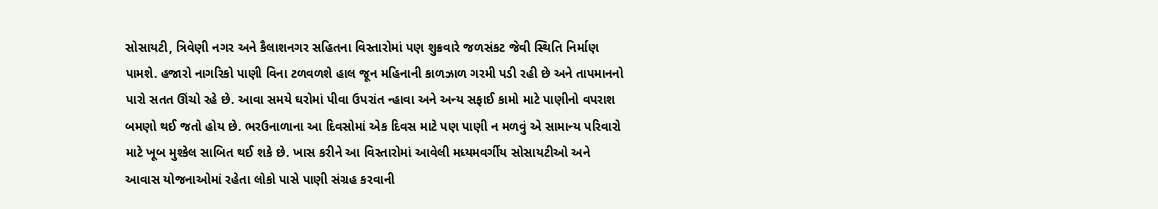સોસાયટી, ત્રિવેણી નગર અને કૈલાશનગર સહિતના વિસ્તારોમાં પણ શુક્રવારે જળસંકટ જેવી સ્થિતિ નિર્માણ પામશે. હજારો નાગરિકો પાણી વિના ટળવળશે હાલ જૂન મહિનાની કાળઝાળ ગરમી પડી રહી છે અને તાપમાનનો પારો સતત ઊંચો રહે છે. આવા સમયે ઘરોમાં પીવા ઉપરાંત ન્હાવા અને અન્ય સફાઈ કામો માટે પાણીનો વપરાશ બમણો થઈ જતો હોય છે. ભરઉનાળાના આ દિવસોમાં એક દિવસ માટે પણ પાણી ન મળવું એ સામાન્ય પરિવારો માટે ખૂબ મુશ્કેલ સાબિત થઈ શકે છે. ખાસ કરીને આ વિસ્તારોમાં આવેલી મધ્યમવર્ગીય સોસાયટીઓ અને આવાસ યોજનાઓમાં રહેતા લોકો પાસે પાણી સંગ્રહ કરવાની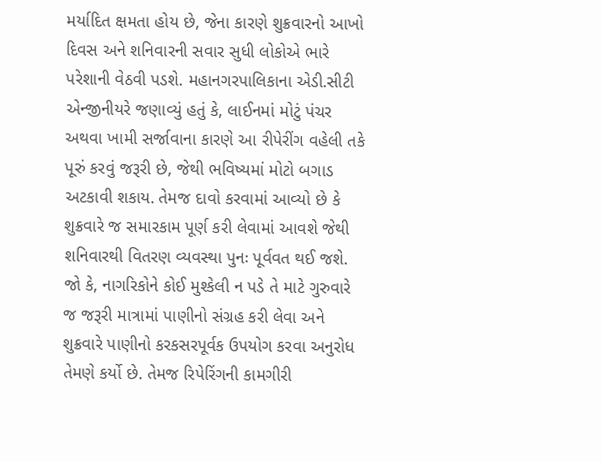મર્યાદિત ક્ષમતા હોય છે, જેના કારણે શુક્રવારનો આખો દિવસ અને શનિવારની સવાર સુધી લોકોએ ભારે પરેશાની વેઠવી પડશે. મહાનગરપાલિકાના એડી.સીટી એન્જીનીયરે જણાવ્યું હતું કે, લાઈનમાં મોટું પંચર અથવા ખામી સર્જાવાના કારણે આ રીપેરીંગ વહેલી તકે પૂરું કરવું જરૂરી છે, જેથી ભવિષ્યમાં મોટો બગાડ અટકાવી શકાય. તેમજ દાવો કરવામાં આવ્યો છે કે શુક્રવારે જ સમારકામ પૂર્ણ કરી લેવામાં આવશે જેથી શનિવારથી વિતરણ વ્યવસ્થા પુનઃ પૂર્વવત થઈ જશે. જો કે, નાગરિકોને કોઈ મુશ્કેલી ન પડે તે માટે ગુરુવારે જ જરૂરી માત્રામાં પાણીનો સંગ્રહ કરી લેવા અને શુક્રવારે પાણીનો કરકસરપૂર્વક ઉપયોગ કરવા અનુરોધ તેમણે કર્યો છે. તેમજ રિપેરિંગની કામગીરી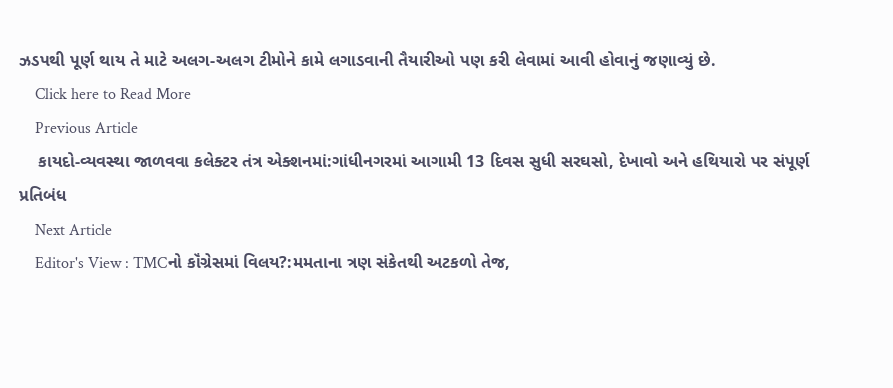ઝડપથી પૂર્ણ થાય તે માટે અલગ-અલગ ટીમોને કામે લગાડવાની તૈયારીઓ પણ કરી લેવામાં આવી હોવાનું જણાવ્યું છે.
    Click here to Read More
    Previous Article
    કાયદો-વ્યવસ્થા જાળવવા કલેક્ટર તંત્ર એક્શનમાં:ગાંધીનગરમાં આગામી 13 દિવસ સુધી સરઘસો, દેખાવો અને હથિયારો પર સંપૂર્ણ પ્રતિબંધ
    Next Article
    Editor's View : TMCનો કૉંગ્રેસમાં વિલય?:મમતાના ત્રણ સંકેતથી અટકળો તેજ,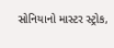સોનિયાનો માસ્ટર સ્ટ્રોક,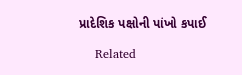પ્રાદેશિક પક્ષોની પાંખો કપાઈ

    Related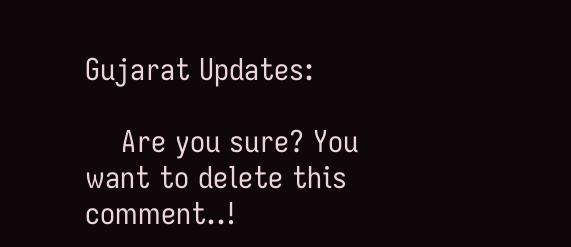Gujarat Updates:

    Are you sure? You want to delete this comment..!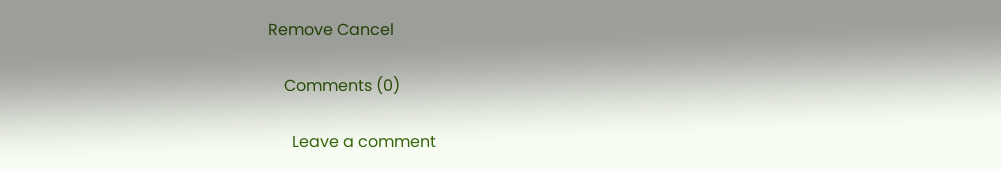Remove Cancel

    Comments (0)

      Leave a comment